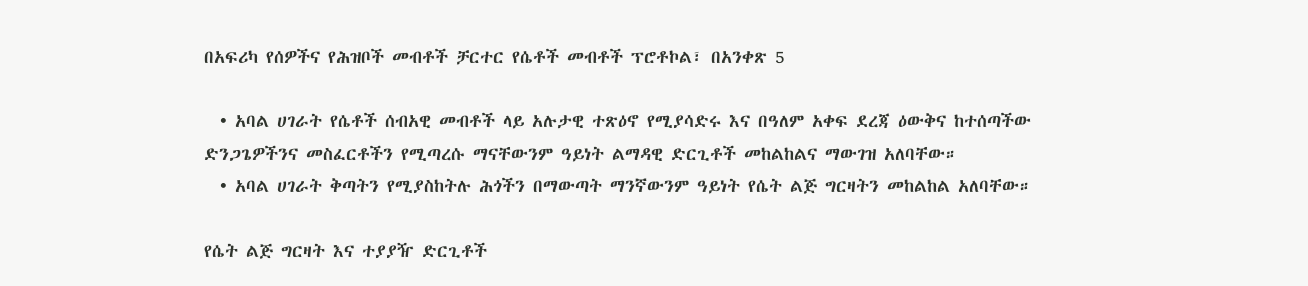በአፍሪካ የሰዎችና የሕዝቦች መብቶች ቻርተር የሴቶች መብቶች ፕሮቶኮል፣ በአንቀጽ 5

  • አባል ሀገራት የሴቶች ሰብአዊ መብቶች ላይ አሉታዊ ተጽዕኖ የሚያሳድሩ እና በዓለም አቀፍ ደረጃ ዕውቅና ከተሰጣችው ድንጋጌዎችንና መስፈርቶችን የሚጣረሱ ማናቸውንም ዓይነት ልማዳዊ ድርጊቶች መከልከልና ማውገዝ አለባቸው።
  • አባል ሀገራት ቅጣትን የሚያስከትሉ ሕጎችን በማውጣት ማንኛውንም ዓይነት የሴት ልጅ ግርዛትን መከልከል አለባቸው።

የሴት ልጅ ግርዛት እና ተያያዥ ድርጊቶች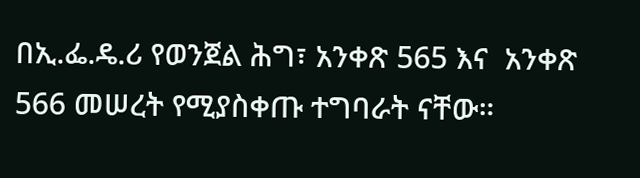በኢ.ፌ.ዴ.ሪ የወንጀል ሕግ፣ አንቀጽ 565 እና  አንቀጽ 566 መሠረት የሚያስቀጡ ተግባራት ናቸው።